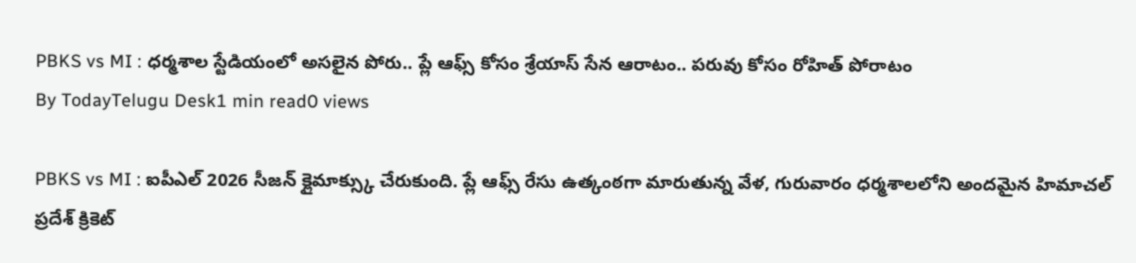PBKS vs MI : ధర్మశాల స్టేడియంలో అసలైన పోరు.. ప్లే ఆఫ్స్ కోసం శ్రేయాస్ సేన ఆరాటం.. పరువు కోసం రోహిత్ పోరాటం
By TodayTelugu Desk1 min read0 views

PBKS vs MI : ఐపీఎల్ 2026 సీజన్ క్లైమాక్స్కు చేరుకుంది. ప్లే ఆఫ్స్ రేసు ఉత్కంఠగా మారుతున్న వేళ, గురువారం ధర్మశాలలోని అందమైన హిమాచల్ ప్రదేశ్ క్రికెట్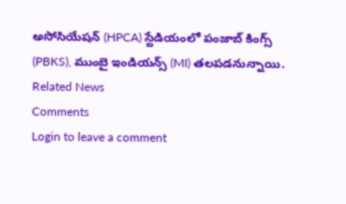అసోసియేషన్ (HPCA) స్టేడియంలో పంజాబ్ కింగ్స్ (PBKS), ముంబై ఇండియన్స్ (MI) తలపడనున్నాయి.
Related News
Comments
Login to leave a comment